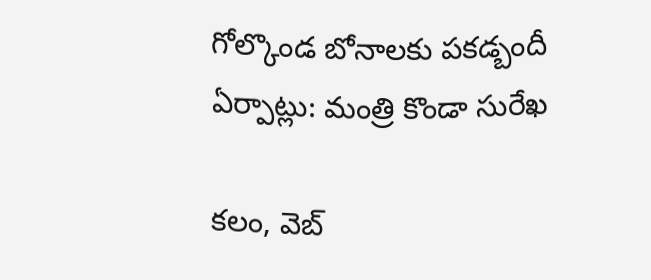గోల్కొండ బోనాలకు పకడ్బందీ ఏర్పాట్లు: మంత్రి కొండా సురేఖ

క‌లం, వెబ్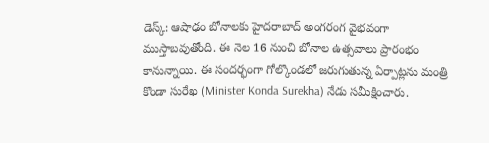డెస్క్‌: ఆషాఢం బోనాల‌కు హైద‌రాబాద్ అంగ‌రంగ వైభ‌వంగా ముస్తాబ‌వుతోంది. ఈ నెల 16 నుంచి బోనాల ఉత్స‌వాలు ప్రారంభం కానున్నాయి. ఈ సంద‌ర్భంగా గోల్కొండ‌లో జ‌రుగుతున్న ఏర్పాట్లను మంత్రి కొండా సురేఖ (Minister Konda Surekha) నేడు స‌మీక్షించారు.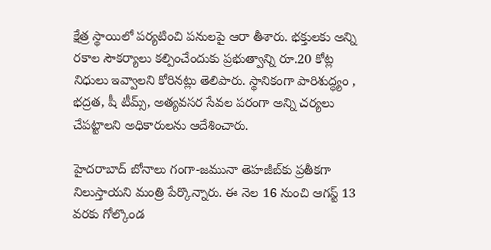క్షేత్ర స్థాయిలో ప‌ర్య‌టించి ప‌నుల‌పై ఆరా తీశారు. భ‌క్తుల‌కు అన్ని ర‌కాల సౌక‌ర్యాలు క‌ల్పించేందుకు ప్ర‌భుత్వాన్ని రూ.20 కోట్ల నిధులు ఇవ్వాల‌ని కోరిన‌ట్లు తెలిపారు. స్థానికంగా పారిశుద్ధ్యం , భ‌ద్ర‌త‌, షీ టీమ్స్‌, అత్య‌వ‌స‌ర సేవ‌ల ప‌రంగా అన్ని చ‌ర్య‌లు చేప‌ట్టాల‌ని అధికారుల‌ను ఆదేశించారు.

హైద‌రాబాద్ బోనాలు గంగా-జ‌మునా తెహ‌జీబ్‌కు ప్ర‌తీక‌గా నిలుస్తాయ‌ని మంత్రి పేర్కొన్నారు. ఈ నెల 16 నుంచి ఆగ‌స్ట్ 13 వ‌ర‌కు గోల్కొండ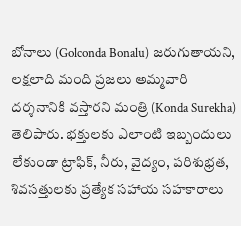బోనాలు (Golconda Bonalu) జ‌రుగుతాయ‌ని, ల‌క్ష‌లాది మంది ప్ర‌జ‌లు అమ్మ‌వారి ద‌ర్శ‌నానికి వ‌స్తార‌ని మంత్రి (Konda Surekha) తెలిపారు. భ‌క్తుల‌కు ఎలాంటి ఇబ్బందులు లేకుండా ట్రాఫిక్‌, నీరు, వైద్యం, ప‌రిశుభ్ర‌త‌, శివ‌స‌త్తుల‌కు ప్ర‌త్యేక స‌హాయ స‌హ‌కారాలు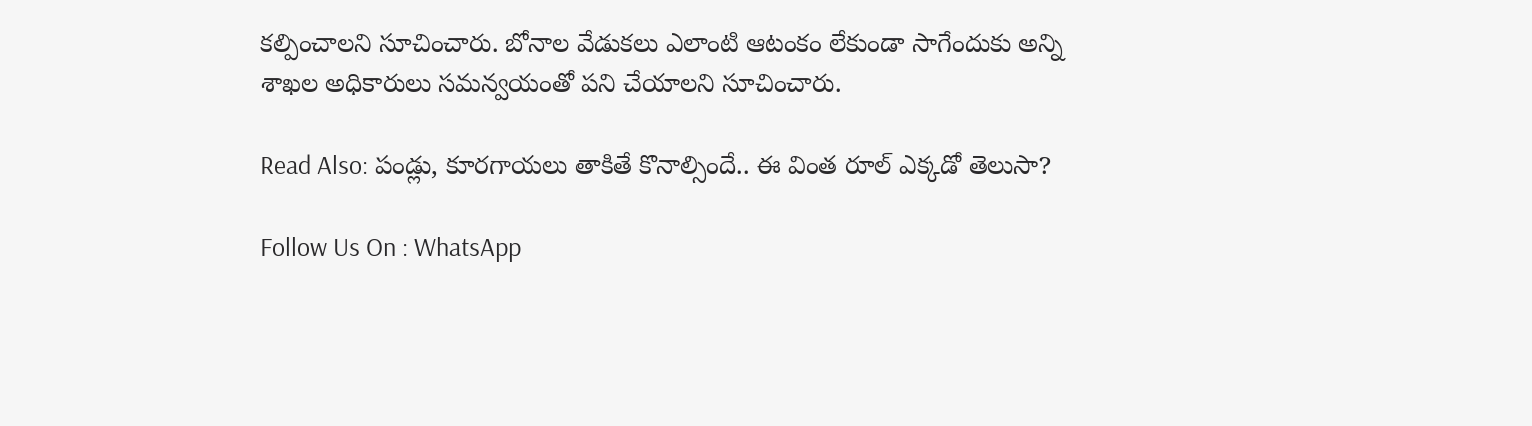కల్పించాల‌ని సూచించారు. బోనాల వేడుక‌లు ఎలాంటి ఆటంకం లేకుండా సాగేందుకు అన్ని శాఖ‌ల అధికారులు సమ‌న్వ‌యంతో ప‌ని చేయాల‌ని సూచించారు.

Read Also: పండ్లు, కూరగాయలు తాకితే కొనాల్సిందే.. ఈ వింత రూల్ ఎక్కడో తెలుసా?

Follow Us On : WhatsApp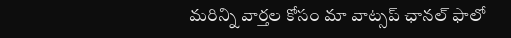మ‌రిన్ని వార్త‌ల కోసం మా వాట్స‌ప్ ఛాన‌ల్ ఫాలో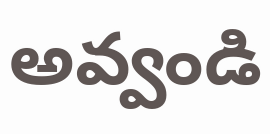అవ్వండి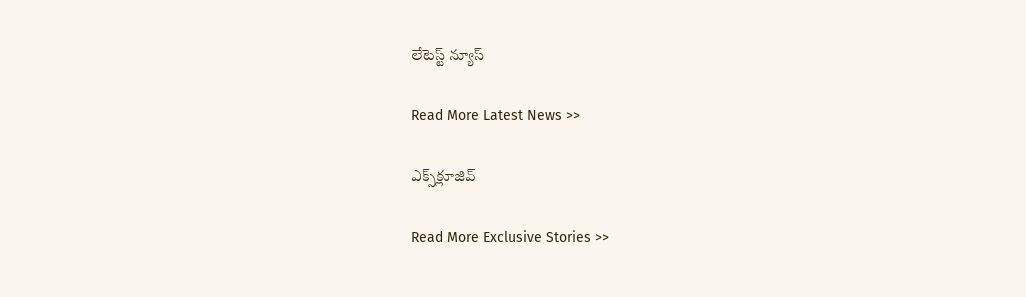లేటెస్ట్ న్యూస్‌

Read More Latest News >>

ఎక్స్‌క్లూజివ్‌

Read More Exclusive Stories >>